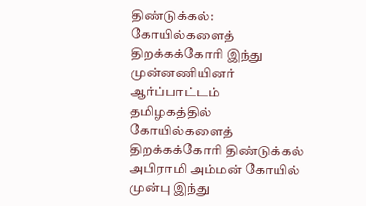திண்டுக்கல்: கோயில்களைத் திறக்கக்கோரி இந்து முன்னணியினர் ஆர்ப்பாட்டம்
தமிழகத்தில் கோயில்களைத் திறக்கக்கோரி திண்டுக்கல் அபிராமி அம்மன் கோயில் முன்பு இந்து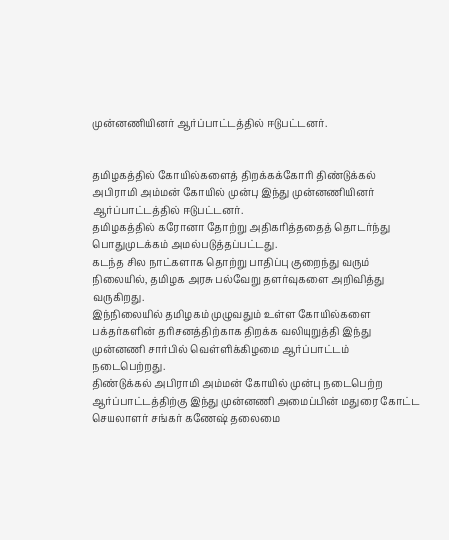முன்னணியினர் ஆர்ப்பாட்டத்தில் ஈடுபட்டனர்.


தமிழகத்தில் கோயில்களைத் திறக்கக்கோரி திண்டுக்கல் அபிராமி அம்மன் கோயில் முன்பு இந்து முன்னணியினர் ஆர்ப்பாட்டத்தில் ஈடுபட்டனர்.
தமிழகத்தில் கரோனா தோற்று அதிகரித்ததைத் தொடர்ந்து பொதுமுடக்கம் அமல்படுத்தப்பட்டது.
கடந்த சில நாட்களாக தொற்று பாதிப்பு குறைந்து வரும் நிலையில், தமிழக அரசு பல்வேறு தளர்வுகளை அறிவித்து வருகிறது.
இந்நிலையில் தமிழகம் முழுவதும் உள்ள கோயில்களை பக்தர்களின் தரிசனத்திற்காக திறக்க வலியுறுத்தி இந்து முன்னணி சார்பில் வெள்ளிக்கிழமை ஆர்ப்பாட்டம் நடைபெற்றது.
திண்டுக்கல் அபிராமி அம்மன் கோயில் முன்பு நடைபெற்ற ஆர்ப்பாட்டத்திற்கு இந்து முன்னணி அமைப்பின் மதுரை கோட்ட செயலாளர் சங்கர் கணேஷ் தலைமை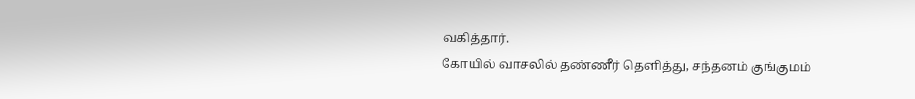வகித்தார்.
கோயில் வாசலில் தண்ணீர் தெளித்து, சந்தனம் குங்குமம்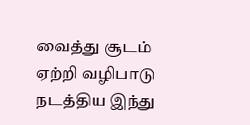வைத்து சூடம் ஏற்றி வழிபாடு நடத்திய இந்து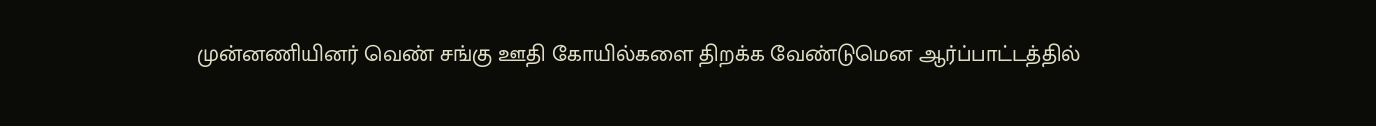முன்னணியினர் வெண் சங்கு ஊதி கோயில்களை திறக்க வேண்டுமென ஆர்ப்பாட்டத்தில்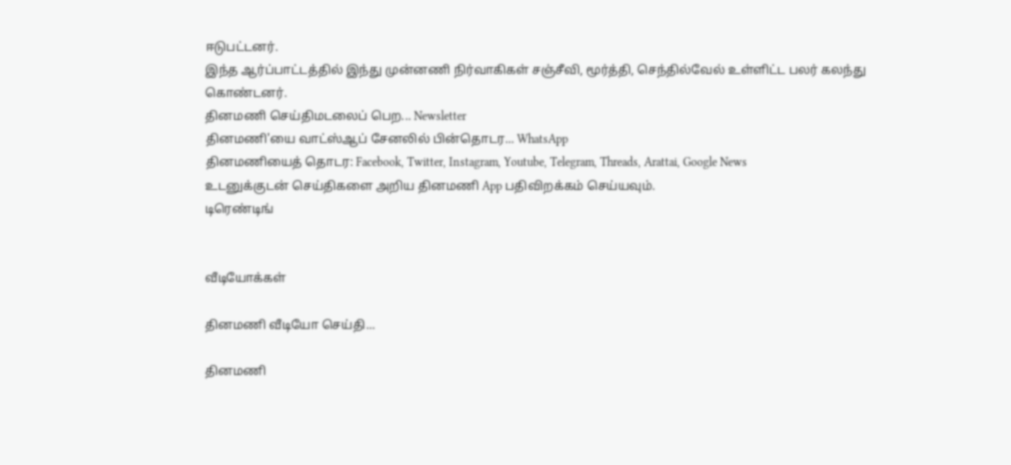ஈடுபட்டனர்.
இந்த ஆர்ப்பாட்டத்தில் இந்து முன்னணி நிர்வாகிகள் சஞ்சீவி, மூர்த்தி, செந்தில்வேல் உள்ளிட்ட பலர் கலந்து கொண்டனர்.
தினமணி செய்திமடலைப் பெற... Newsletter
தினமணி'யை வாட்ஸ்ஆப் சேனலில் பின்தொடர... WhatsApp
தினமணியைத் தொடர: Facebook, Twitter, Instagram, Youtube, Telegram, Threads, Arattai, Google News
உடனுக்குடன் செய்திகளை அறிய தினமணி App பதிவிறக்கம் செய்யவும்.
டிரெண்டிங்


வீடியோக்கள்

தினமணி வீடியோ செய்தி...

தினமணி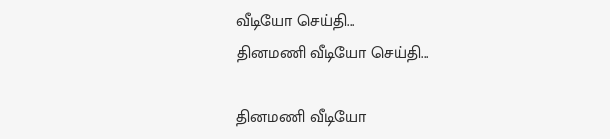வீடியோ செய்தி...
தினமணி வீடியோ செய்தி...

தினமணி வீடியோ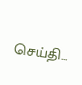செய்தி...